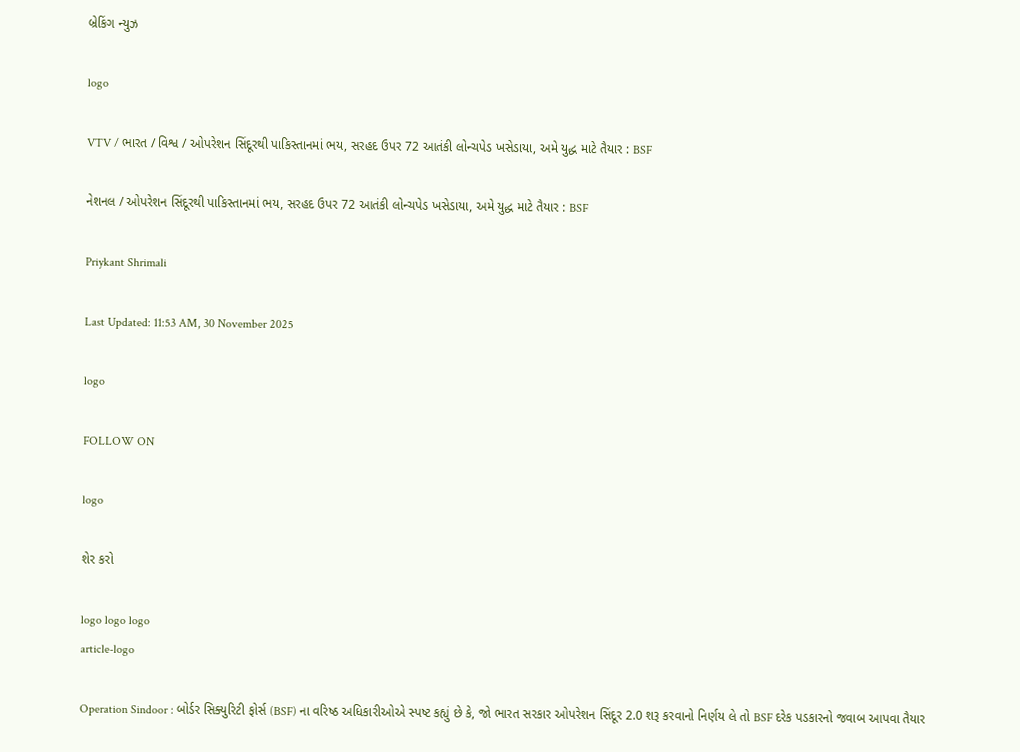બ્રેકિંગ ન્યુઝ

logo

VTV / ભારત / વિશ્વ / ઓપરેશન સિંદૂરથી પાકિસ્તાનમાં ભય, સરહદ ઉપર 72 આતંકી લોન્ચપેડ ખસેડાયા, અમે યુદ્ધ માટે તૈયાર : BSF

નેશનલ / ઓપરેશન સિંદૂરથી પાકિસ્તાનમાં ભય, સરહદ ઉપર 72 આતંકી લોન્ચપેડ ખસેડાયા, અમે યુદ્ધ માટે તૈયાર : BSF

Priykant Shrimali

Last Updated: 11:53 AM, 30 November 2025

logo

FOLLOW ON

logo

શેર કરો

logo logo logo
article-logo

Operation Sindoor : બોર્ડર સિક્યુરિટી ફોર્સ (BSF) ના વરિષ્ઠ અધિકારીઓએ સ્પષ્ટ કહ્યું છે કે, જો ભારત સરકાર ઓપરેશન સિંદૂર 2.0 શરૂ કરવાનો નિર્ણય લે તો BSF દરેક પડકારનો જવાબ આપવા તૈયાર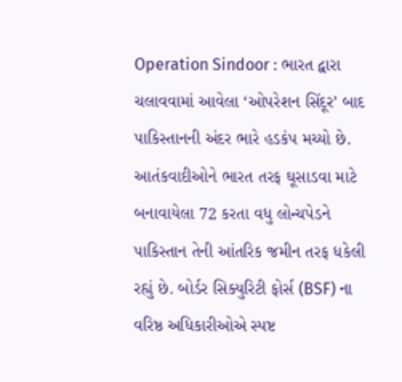Operation Sindoor : ભારત દ્વારા ચલાવવામાં આવેલા ‘ઓપરેશન સિંદૂર’ બાદ પાકિસ્તાનની અંદર ભારે હડકંપ મચ્યો છે. આતંકવાદીઓને ભારત તરફ ઘૂસાડવા માટે બનાવાયેલા 72 કરતા વધુ લોન્ચપેડને પાકિસ્તાન તેની આંતરિક જમીન તરફ ધકેલી રહ્યું છે. બોર્ડર સિક્યુરિટી ફોર્સ (BSF) ના વરિષ્ઠ અધિકારીઓએ સ્પષ્ટ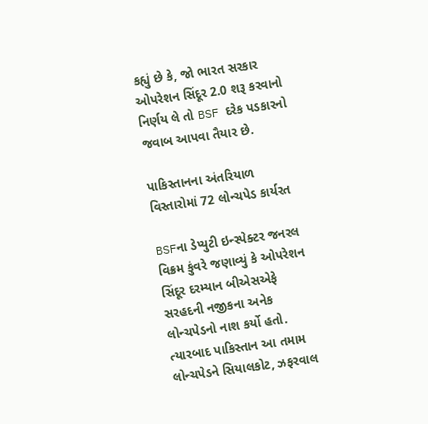કહ્યું છે કે, જો ભારત સરકાર ઓપરેશન સિંદૂર 2.0 શરૂ કરવાનો નિર્ણય લે તો BSF દરેક પડકારનો જવાબ આપવા તૈયાર છે.

પાકિસ્તાનના અંતરિયાળ વિસ્તારોમાં 72 લોન્ચપેડ કાર્યરત

BSFના ડેપ્યુટી ઇન્સ્પેક્ટર જનરલ વિક્રમ કુંવરે જણાવ્યું કે ઓપરેશન સિંદૂર દરમ્યાન બીએસએફે સરહદની નજીકના અનેક લોન્ચપેડનો નાશ કર્યો હતો. ત્યારબાદ પાકિસ્તાન આ તમામ લોન્ચપેડને સિયાલકોટ, ઝફરવાલ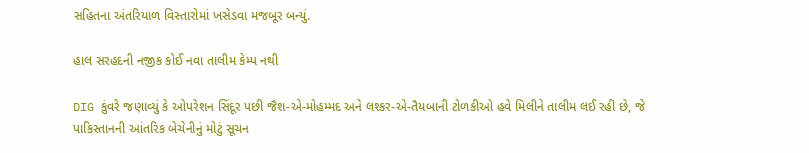સહિતના અંતરિયાળ વિસ્તારોમાં ખસેડવા મજબૂર બન્યું.

હાલ સરહદની નજીક કોઈ નવા તાલીમ કેમ્પ નથી

DIG કુંવરે જણાવ્યું કે ઓપરેશન સિંદૂર પછી જૈશ-એ-મોહમ્મદ અને લશ્કર-એ-તૈયબાની ટોળકીઓ હવે મિલીને તાલીમ લઈ રહી છે, જે પાકિસ્તાનની આંતરિક બેચેનીનું મોટું સૂચન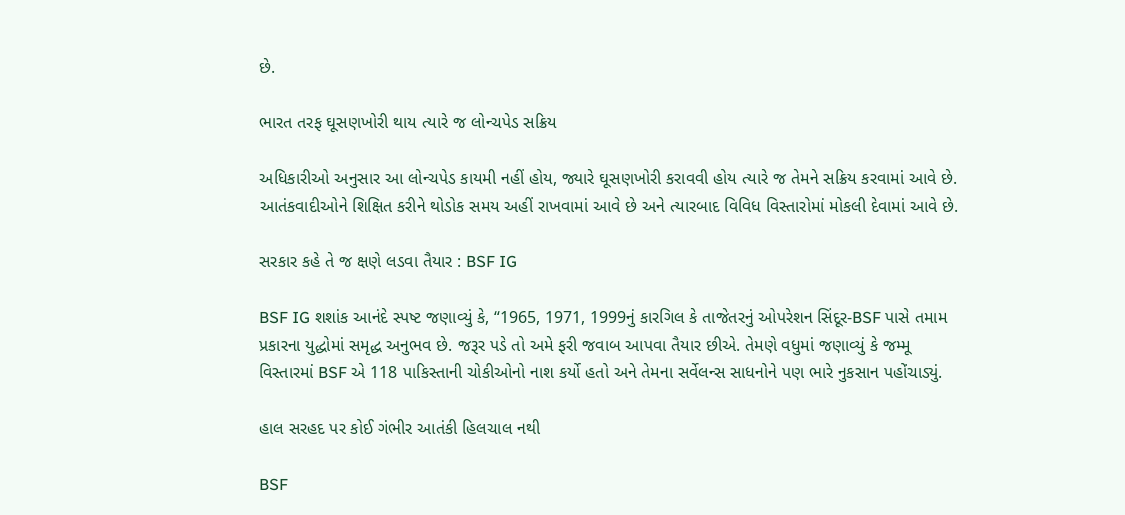છે.

ભારત તરફ ઘૂસણખોરી થાય ત્યારે જ લોન્ચપેડ સક્રિય

અધિકારીઓ અનુસાર આ લોન્ચપેડ કાયમી નહીં હોય, જ્યારે ઘૂસણખોરી કરાવવી હોય ત્યારે જ તેમને સક્રિય કરવામાં આવે છે. આતંકવાદીઓને શિક્ષિત કરીને થોડોક સમય અહીં રાખવામાં આવે છે અને ત્યારબાદ વિવિધ વિસ્તારોમાં મોકલી દેવામાં આવે છે.

સરકાર કહે તે જ ક્ષણે લડવા તૈયાર : BSF IG

BSF IG શશાંક આનંદે સ્પષ્ટ જણાવ્યું કે, “1965, 1971, 1999નું કારગિલ કે તાજેતરનું ઓપરેશન સિંદૂર-BSF પાસે તમામ પ્રકારના યુદ્ધોમાં સમૃદ્ધ અનુભવ છે. જરૂર પડે તો અમે ફરી જવાબ આપવા તૈયાર છીએ. તેમણે વધુમાં જણાવ્યું કે જમ્મૂ વિસ્તારમાં BSF એ 118 પાકિસ્તાની ચોકીઓનો નાશ કર્યો હતો અને તેમના સર્વેલન્સ સાધનોને પણ ભારે નુકસાન પહોંચાડ્યું.

હાલ સરહદ પર કોઈ ગંભીર આતંકી હિલચાલ નથી

BSF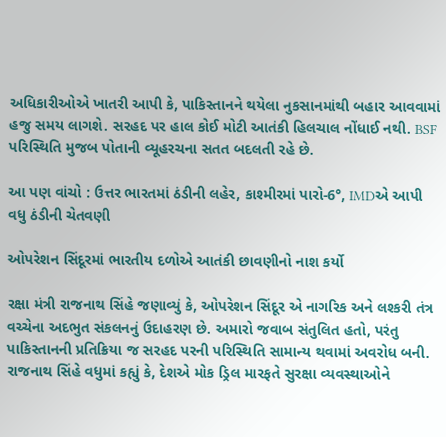અધિકારીઓએ ખાતરી આપી કે, પાકિસ્તાનને થયેલા નુકસાનમાંથી બહાર આવવામાં હજુ સમય લાગશે. સરહદ પર હાલ કોઈ મોટી આતંકી હિલચાલ નોંધાઈ નથી. BSF પરિસ્થિતિ મુજબ પોતાની વ્યૂહરચના સતત બદલતી રહે છે.

આ પણ વાંચો : ઉત્તર ભારતમાં ઠંડીની લહેર, કાશ્મીરમાં પારો-6°, IMDએ આપી વધુ ઠંડીની ચેતવણી

ઓપરેશન સિંદૂરમાં ભારતીય દળોએ આતંકી છાવણીનો નાશ કર્યો

રક્ષા મંત્રી રાજનાથ સિંહે જણાવ્યું કે, ઓપરેશન સિંદૂર એ નાગરિક અને લશ્કરી તંત્ર વચ્ચેના અદભુત સંકલનનું ઉદાહરણ છે. અમારો જવાબ સંતુલિત હતો, પરંતુ પાકિસ્તાનની પ્રતિક્રિયા જ સરહદ પરની પરિસ્થિતિ સામાન્ય થવામાં અવરોધ બની. રાજનાથ સિંહે વધુમાં કહ્યું કે, દેશએ મોક ડ્રિલ મારફતે સુરક્ષા વ્યવસ્થાઓને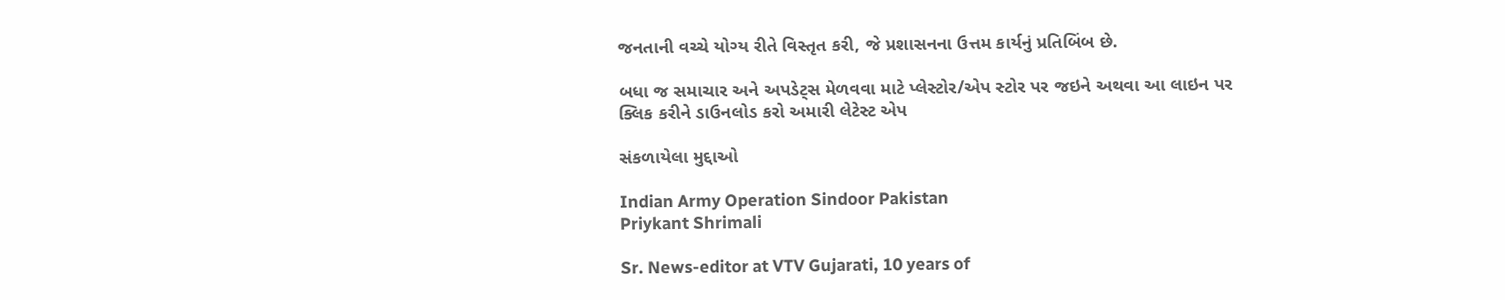જનતાની વચ્ચે યોગ્ય રીતે વિસ્તૃત કરી, જે પ્રશાસનના ઉત્તમ કાર્યનું પ્રતિબિંબ છે.

બધા જ સમાચાર અને અપડેટ્સ મેળવવા માટે પ્લેસ્ટોર/એપ સ્ટોર પર જઇને અથવા આ લાઇન પર ક્લિક કરીને ડાઉનલોડ કરો અમારી લેટેસ્ટ એપ

સંકળાયેલા મુદ્દાઓ

Indian Army Operation Sindoor Pakistan
Priykant Shrimali

Sr. News-editor at VTV Gujarati, 10 years of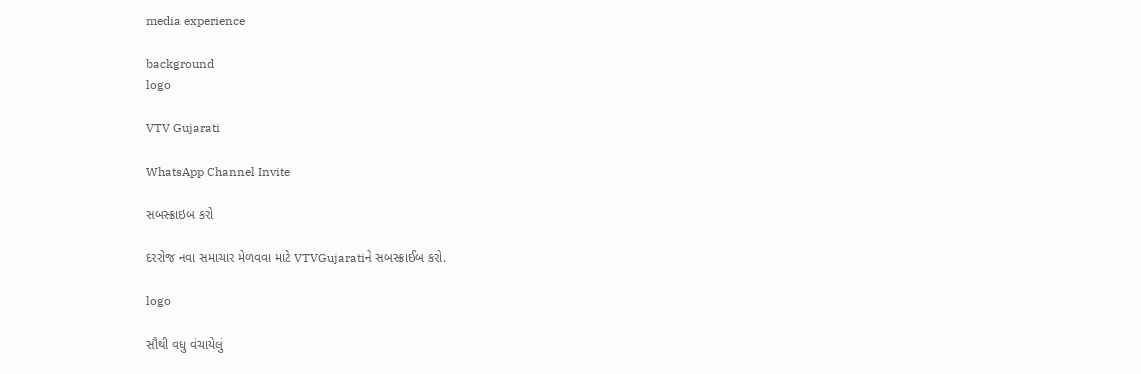media experience

background
logo

VTV Gujarati

WhatsApp Channel Invite

સબસ્ક્રાઇબ કરો

દરરોજ નવા સમાચાર મેળવવા માટે VTVGujaratiને સબસ્ક્રાઈબ કરો.

logo

સૌથી વધુ વંચાયેલું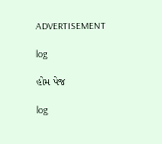ADVERTISEMENT

log

હોમ પેજ

log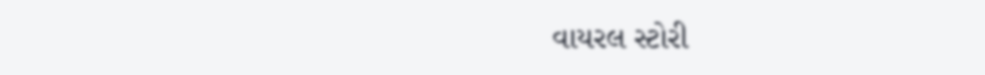વાયરલ સ્ટોરી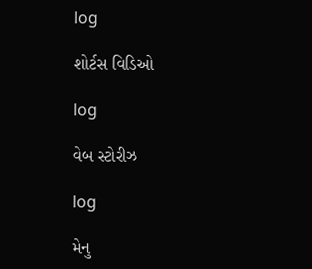log

શોર્ટસ વિડિઓ

log

વેબ સ્ટોરીઝ

log

મેનુ